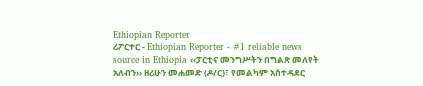Ethiopian Reporter
ሪፖርተር - Ethiopian Reporter - #1 reliable news source in Ethiopia ‹‹ፓርቲና መንግሥትን በግልጽ መለየት አለብን›› ዘሪሁን መሐመድ (ዶ/ር)፣ የመልካም አስተዳደር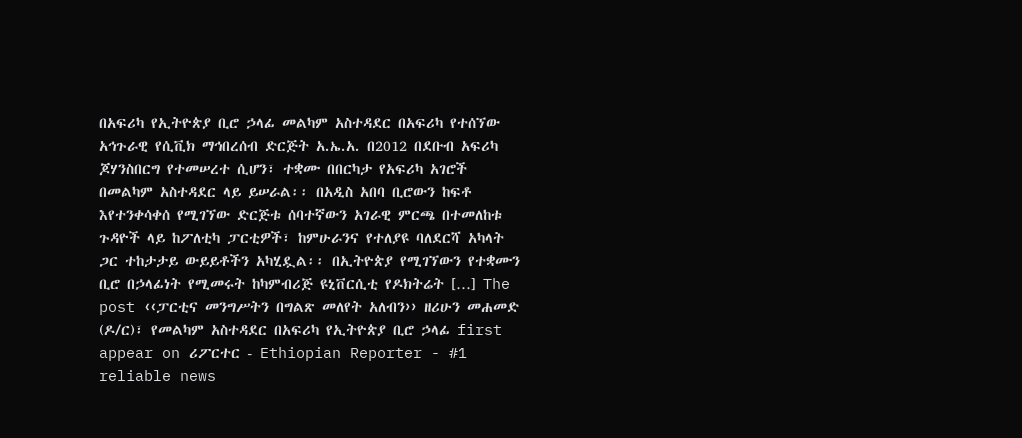በአፍሪካ የኢትዮጵያ ቢሮ ኃላፊ መልካም አስተዳደር በአፍሪካ የተሰኘው አኅጉራዊ የሲቪክ ማኅበረሰብ ድርጅት አ.ኤ.አ. በ2012 በደቡብ አፍሪካ ጆሃንስበርግ የተመሠረተ ሲሆን፣ ተቋሙ በበርካታ የአፍሪካ አገሮች በመልካም አስተዳደር ላይ ይሠራል፡፡ በአዲስ አበባ ቢሮውን ከፍቶ እየተንቀሳቀሰ የሚገኘው ድርጅቱ ሰባተኛውን አገራዊ ምርጫ በተመለከቱ ጉዳዮች ላይ ከፖለቲካ ፓርቲዎች፣ ከምሁራንና የተለያዩ ባለደርሻ አካላት ጋር ተከታታይ ውይይቶችን አካሂዷል፡፡ በኢትዮጵያ የሚገኘውን የተቋሙን ቢሮ በኃላፊነት የሚመሩት ከካምብሪጅ ዩኒቨርሲቲ የዶክትሬት […] The post ‹‹ፓርቲና መንግሥትን በግልጽ መለየት አለብን›› ዘሪሁን መሐመድ (ዶ/ር)፣ የመልካም አስተዳደር በአፍሪካ የኢትዮጵያ ቢሮ ኃላፊ first appear on ሪፖርተር - Ethiopian Reporter - #1 reliable news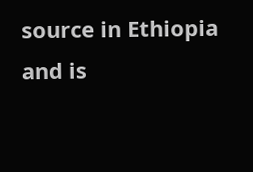source in Ethiopia and is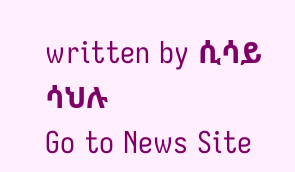written by ሲሳይ ሳህሉ
Go to News Site